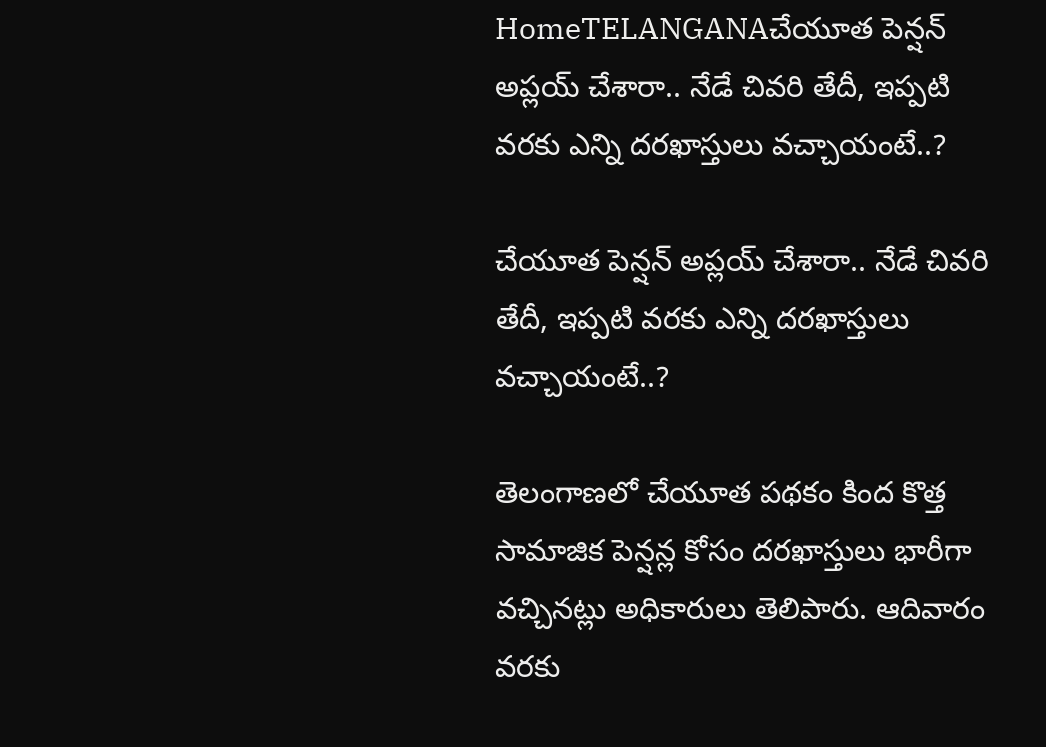HomeTELANGANAచేయూత పెన్షన్ అప్లయ్ చేశారా.. నేడే చివరి తేదీ, ఇప్పటి వరకు ఎన్ని దరఖాస్తులు వచ్చాయంటే..?

చేయూత పెన్షన్ అప్లయ్ చేశారా.. నేడే చివరి తేదీ, ఇప్పటి వరకు ఎన్ని దరఖాస్తులు వచ్చాయంటే..?

తెలంగాణలో చేయూత పథకం కింద కొత్త సామాజిక పెన్షన్ల కోసం దరఖాస్తులు భారీగా వచ్చినట్లు అధికారులు తెలిపారు. ఆదివారం వరకు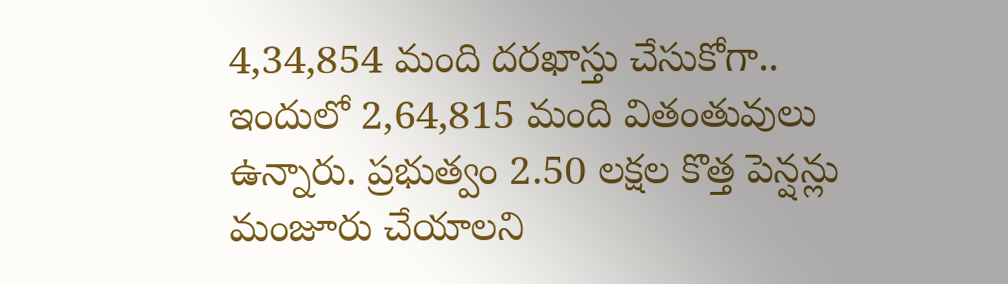4,34,854 మంది దరఖాస్తు చేసుకోగా.. ఇందులో 2,64,815 మంది వితంతువులు ఉన్నారు. ప్రభుత్వం 2.50 లక్షల కొత్త పెన్షన్లు మంజూరు చేయాలని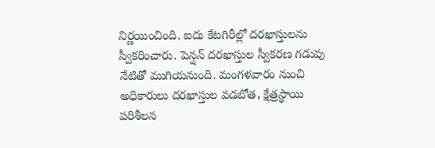నిర్ణయించింది. ఐదు కేటగిరీల్లో దరఖాస్తులను స్వీకరించారు. పెన్షన్ దరఖాస్తుల స్వీకరణ గడువు నేటితో ముగియనుంది. మంగళవారం నుంచి అధికారులు దరఖాస్తుల వడబోత, క్షేత్రస్థాయి పరిశీలన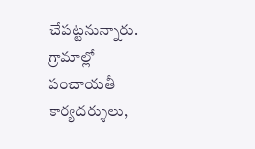చేపట్టనున్నారు. గ్రామాల్లో పంచాయతీ కార్యదర్శులు,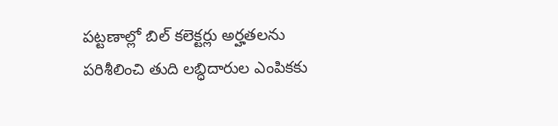పట్టణాల్లో బిల్‌ కలెక్టర్లు అర్హతలను పరిశీలించి తుది లబ్ధిదారుల ఎంపికకు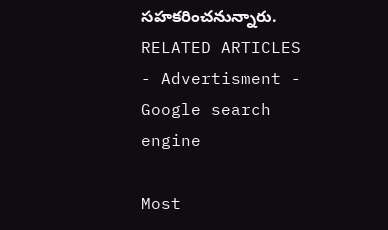సహకరించనున్నారు.
RELATED ARTICLES
- Advertisment -
Google search engine

Most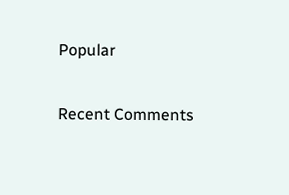Popular

Recent Comments